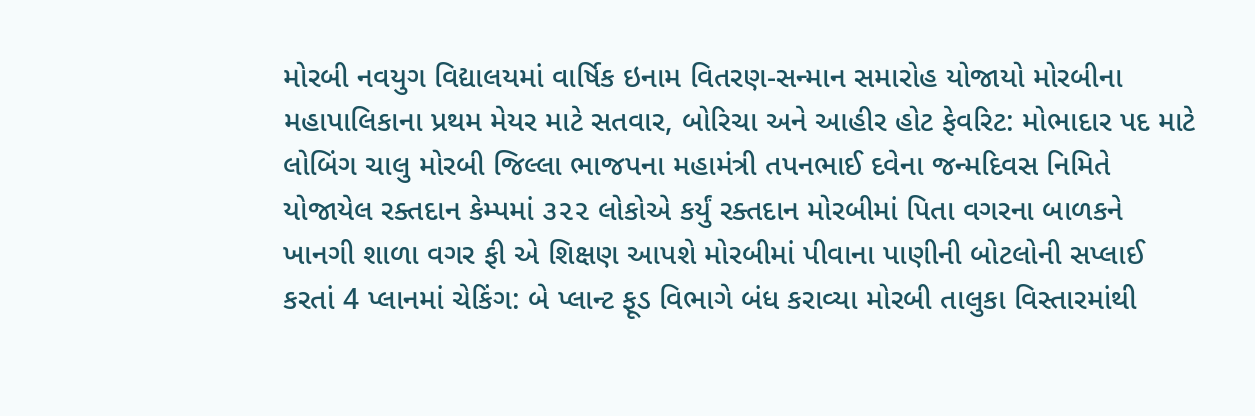મોરબી નવયુગ વિદ્યાલયમાં વાર્ષિક ઇનામ વિતરણ-સન્માન સમારોહ યોજાયો મોરબીના મહાપાલિકાના પ્રથમ મેયર માટે સતવાર, બોરિચા અને આહીર હોટ ફેવરિટ: મોભાદાર પદ માટે લોબિંગ ચાલુ મોરબી જિલ્લા ભાજપના મહામંત્રી તપનભાઈ દવેના જન્મદિવસ નિમિતે યોજાયેલ રક્તદાન કેમ્પમાં ૩૨૨ લોકોએ કર્યું રક્તદાન મોરબીમાં પિતા વગરના બાળકને ખાનગી શાળા વગર ફી એ શિક્ષણ આપશે મોરબીમાં પીવાના પાણીની બોટલોની સપ્લાઈ કરતાં 4 પ્લાનમાં ચેકિંગ: બે પ્લાન્ટ ફૂડ વિભાગે બંધ કરાવ્યા મોરબી તાલુકા વિસ્તારમાંથી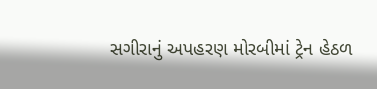સગીરાનું અપહરણ મોરબીમાં ટ્રેન હેઠળ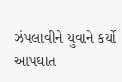ઝંપલાવીને યુવાને કર્યો આપઘાત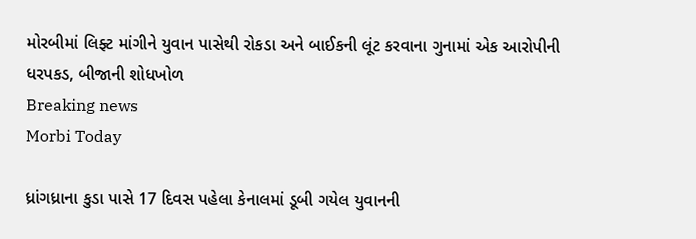મોરબીમાં લિફ્ટ માંગીને યુવાન પાસેથી રોકડા અને બાઈકની લૂંટ કરવાના ગુનામાં એક આરોપીની ધરપકડ, બીજાની શોધખોળ
Breaking news
Morbi Today

ધ્રાંગધ્રાના કુડા પાસે 17 દિવસ પહેલા કેનાલમાં ડૂબી ગયેલ યુવાનની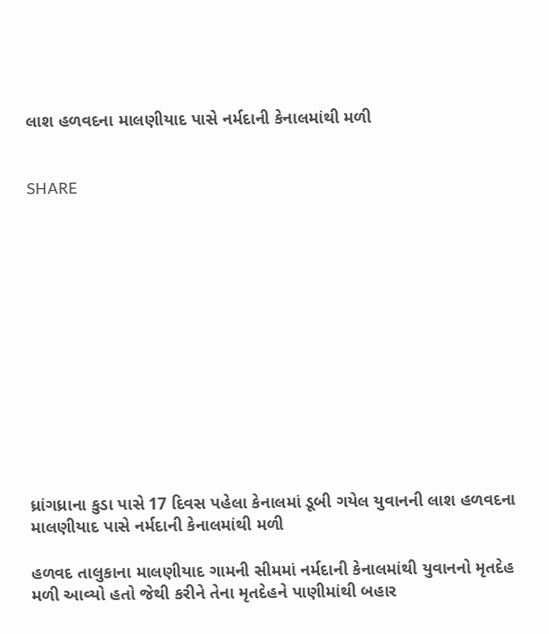લાશ હળવદના માલણીયાદ પાસે નર્મદાની કેનાલમાંથી મળી


SHARE













ધ્રાંગધ્રાના કુડા પાસે 17 દિવસ પહેલા કેનાલમાં ડૂબી ગયેલ યુવાનની લાશ હળવદના માલણીયાદ પાસે નર્મદાની કેનાલમાંથી મળી

હળવદ તાલુકાના માલણીયાદ ગામની સીમમાં નર્મદાની કેનાલમાંથી યુવાનનો મૃતદેહ મળી આવ્યો હતો જેથી કરીને તેના મૃતદેહને પાણીમાંથી બહાર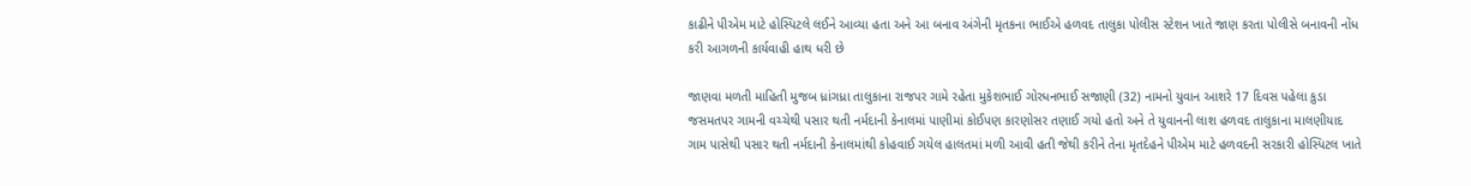કાઢીને પીએમ માટે હોસ્પિટલે લઈને આવ્યા હતા અને આ બનાવ અંગેની મૃતકના ભાઈએ હળવદ તાલુકા પોલીસ સ્ટેશન ખાતે જાણ કરતા પોલીસે બનાવની નોંધ કરી આગળની કાર્યવાહી હાથ ધરી છે

જાણવા મળતી માહિતી મુજબ ધ્રાંગધ્રા તાલુકાના રાજપર ગામે રહેતા મુકેશભાઈ ગોરધનભાઈ સજાણી (32) નામનો યુવાન આશરે 17 દિવસ પહેલા કુડા જસમતપર ગામની વચ્ચેથી પસાર થતી નર્મદાની કેનાલમાં પાણીમાં કોઈપણ કારણોસર તણાઈ ગયો હતો અને તે યુવાનની લાશ હળવદ તાલુકાના માલણીયાદ ગામ પાસેથી પસાર થતી નર્મદાની કેનાલમાંથી કોહવાઈ ગયેલ હાલતમાં મળી આવી હતી જેથી કરીને તેના મૃતદેહને પીએમ માટે હળવદની સરકારી હોસ્પિટલ ખાતે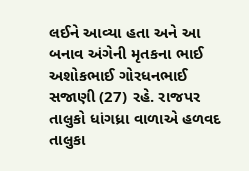લઈને આવ્યા હતા અને આ બનાવ અંગેની મૃતકના ભાઈ અશોકભાઈ ગોરધનભાઈ સજાણી (27) રહે. રાજપર તાલુકો ધાંગધ્રા વાળાએ હળવદ તાલુકા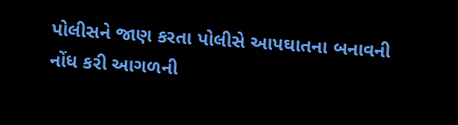પોલીસને જાણ કરતા પોલીસે આપઘાતના બનાવની નોંધ કરી આગળની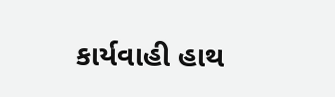કાર્યવાહી હાથ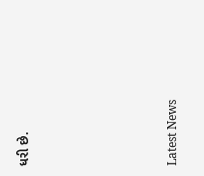ધરી છે.






Latest News